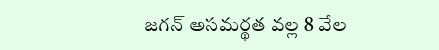జగన్ అసమర్థత వల్ల 8 వేల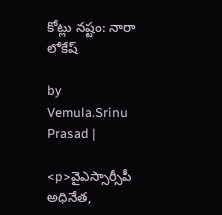కోట్లు నష్టం: నారా లోకేష్

by Vemula.Srinu Prasad |

<p>వైఎస్సార్సీపీ అధినేత,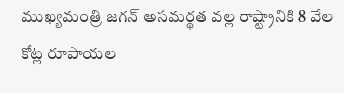ముఖ్యమంత్రి జగన్ అసమర్థత వల్ల రాష్ట్రానికి 8 వేల కోట్ల రూపాయల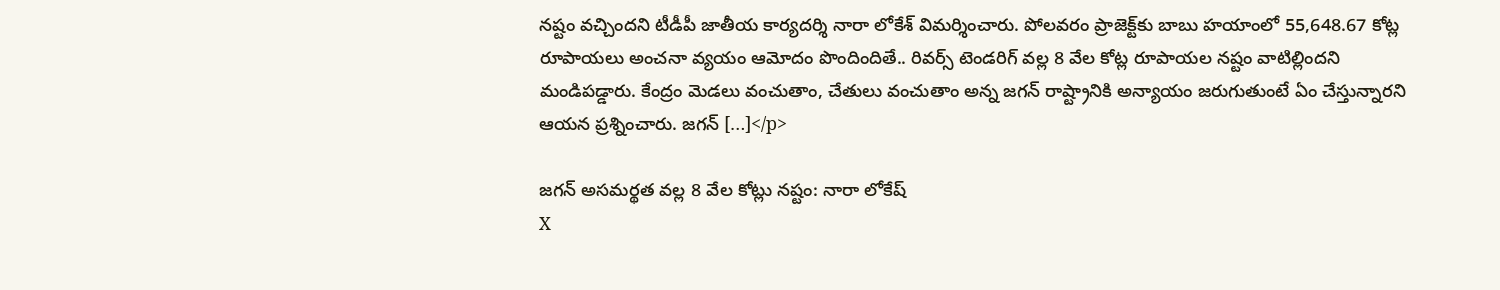నష్టం వచ్చిందని టీడీపీ జాతీయ కార్యదర్శి నారా లోకేశ్ విమర్శించారు. పోలవరం ప్రాజెక్ట్‌కు బాబు హయాంలో 55,648.67 కోట్ల రూపాయలు అంచనా వ్యయం ఆమోదం పొందిందితే.. రివర్స్ టెండరిగ్ వల్ల 8 వేల కోట్ల రూపాయల నష్టం వాటిల్లిందని మండిపడ్డారు. కేంద్రం మెడలు వంచుతాం, చేతులు వంచుతాం అన్న జగన్ రాష్ట్రానికి అన్యాయం జరుగుతుంటే ఏం చేస్తున్నారని ఆయన ప్రశ్నించారు. జగన్ […]</p>

జగన్ అసమర్థత వల్ల 8 వేల కోట్లు నష్టం: నారా లోకేష్
X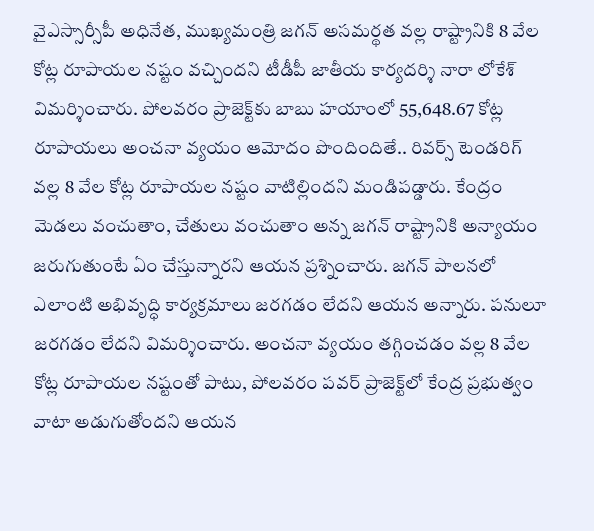వైఎస్సార్సీపీ అధినేత, ముఖ్యమంత్రి జగన్ అసమర్థత వల్ల రాష్ట్రానికి 8 వేల కోట్ల రూపాయల నష్టం వచ్చిందని టీడీపీ జాతీయ కార్యదర్శి నారా లోకేశ్ విమర్శించారు. పోలవరం ప్రాజెక్ట్‌కు బాబు హయాంలో 55,648.67 కోట్ల రూపాయలు అంచనా వ్యయం ఆమోదం పొందిందితే.. రివర్స్ టెండరిగ్ వల్ల 8 వేల కోట్ల రూపాయల నష్టం వాటిల్లిందని మండిపడ్డారు. కేంద్రం మెడలు వంచుతాం, చేతులు వంచుతాం అన్న జగన్ రాష్ట్రానికి అన్యాయం జరుగుతుంటే ఏం చేస్తున్నారని ఆయన ప్రశ్నించారు. జగన్ పాలనలో ఎలాంటి అభివృద్ధి కార్యక్రమాలు జరగడం లేదని ఆయన అన్నారు. పనులూ జరగడం లేదని విమర్శించారు. అంచనా వ్యయం తగ్గించడం వల్ల 8 వేల కోట్ల రూపాయల నష్టంతో పాటు, పోలవరం పవర్ ప్రాజెక్ట్‌లో కేంద్ర ప్రభుత్వం వాటా అడుగుతోందని ఆయన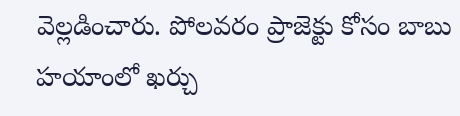వెల్లడించారు. పోలవరం ప్రాజెక్టు కోసం బాబు హయాంలో ఖర్చు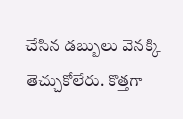చేసిన డబ్బులు వెనక్కి తెచ్చుకోలేరు. కొత్తగా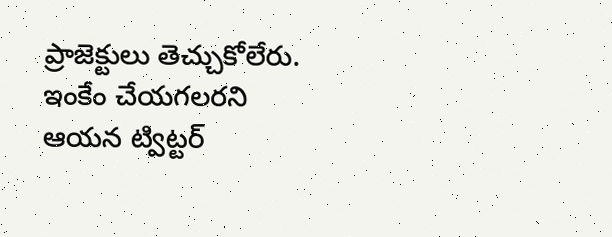ప్రాజెక్టులు తెచ్చుకోలేరు. ఇంకేం చేయగలరని ఆయన ట్విట్టర్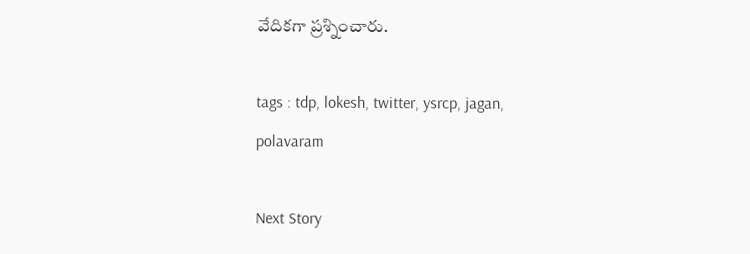వేదికగా ప్రశ్నించారు.

tags : tdp, lokesh, twitter, ysrcp, jagan, polavaram

Next Story